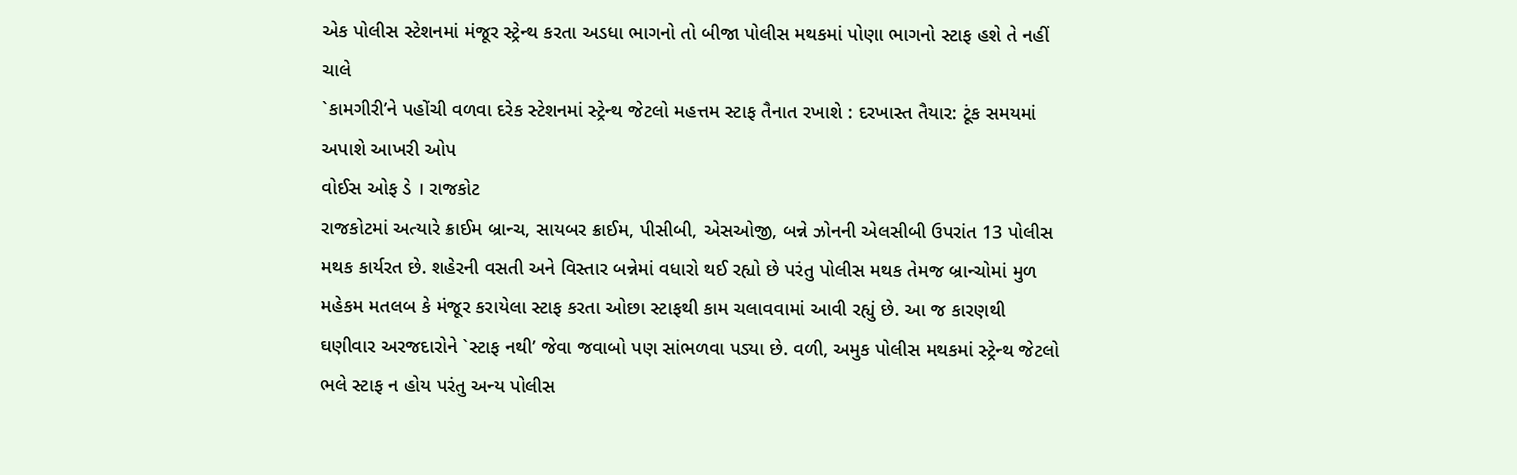એક પોલીસ સ્ટેશનમાં મંજૂર સ્ટ્રેન્થ કરતા અડધા ભાગનો તો બીજા પોલીસ મથકમાં પોણા ભાગનો સ્ટાફ હશે તે નહીં ચાલે
`કામગીરી’ને પહોંચી વળવા દરેક સ્ટેશનમાં સ્ટ્રેન્થ જેટલો મહત્તમ સ્ટાફ તૈનાત રખાશે : દરખાસ્ત તૈયાર: ટૂંક સમયમાં અપાશે આખરી ઓપ
વોઈસ ઓફ ડે । રાજકોટ
રાજકોટમાં અત્યારે ક્રાઈમ બ્રાન્ચ, સાયબર ક્રાઈમ, પીસીબી, એસઓજી, બન્ને ઝોનની એલસીબી ઉપરાંત 13 પોલીસ મથક કાર્યરત છે. શહેરની વસતી અને વિસ્તાર બન્નેમાં વધારો થઈ રહ્યો છે પરંતુ પોલીસ મથક તેમજ બ્રાન્ચોમાં મુળ મહેકમ મતલબ કે મંજૂર કરાયેલા સ્ટાફ કરતા ઓછા સ્ટાફથી કામ ચલાવવામાં આવી રહ્યું છે. આ જ કારણથી ઘણીવાર અરજદારોને `સ્ટાફ નથી’ જેવા જવાબો પણ સાંભળવા પડ્યા છે. વળી, અમુક પોલીસ મથકમાં સ્ટ્રેન્થ જેટલો ભલે સ્ટાફ ન હોય પરંતુ અન્ય પોલીસ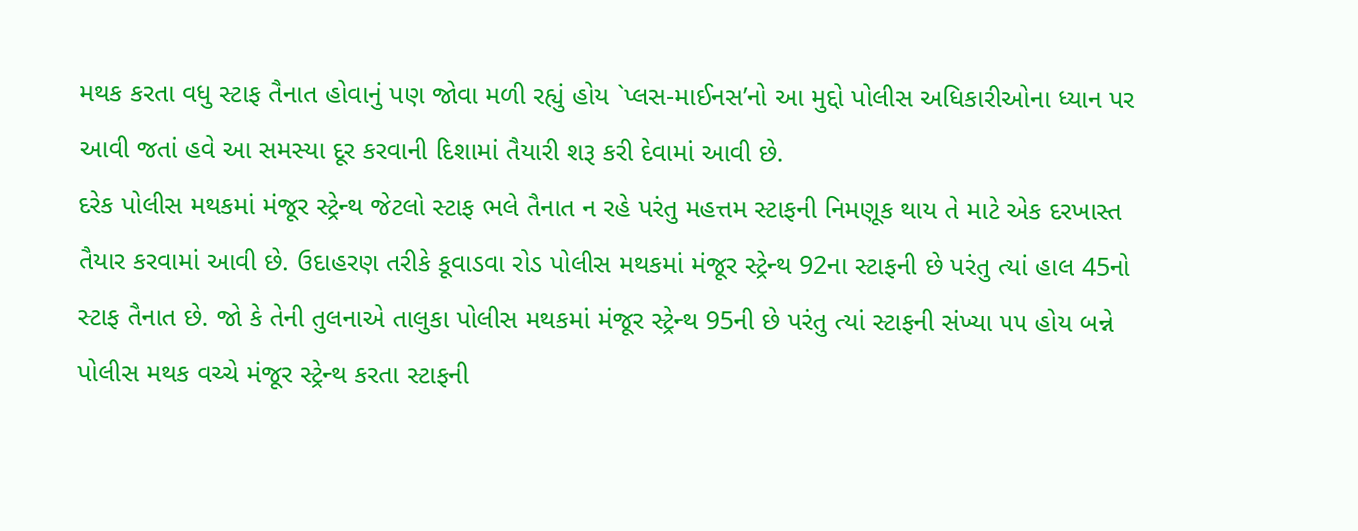મથક કરતા વધુ સ્ટાફ તૈનાત હોવાનું પણ જોવા મળી રહ્યું હોય `પ્લસ-માઈનસ’નો આ મુદ્દો પોલીસ અધિકારીઓના ધ્યાન પર આવી જતાં હવે આ સમસ્યા દૂર કરવાની દિશામાં તૈયારી શરૂ કરી દેવામાં આવી છે.
દરેક પોલીસ મથકમાં મંજૂર સ્ટ્રેન્થ જેટલો સ્ટાફ ભલે તૈનાત ન રહે પરંતુ મહત્તમ સ્ટાફની નિમણૂક થાય તે માટે એક દરખાસ્ત તૈયાર કરવામાં આવી છે. ઉદાહરણ તરીકે કૂવાડવા રોડ પોલીસ મથકમાં મંજૂર સ્ટ્રેન્થ 92ના સ્ટાફની છે પરંતુ ત્યાં હાલ 45નો સ્ટાફ તૈનાત છે. જો કે તેની તુલનાએ તાલુકા પોલીસ મથકમાં મંજૂર સ્ટ્રેન્થ 95ની છે પરંતુ ત્યાં સ્ટાફની સંખ્યા ૫૫ હોય બન્ને પોલીસ મથક વચ્ચે મંજૂર સ્ટ્રેન્થ કરતા સ્ટાફની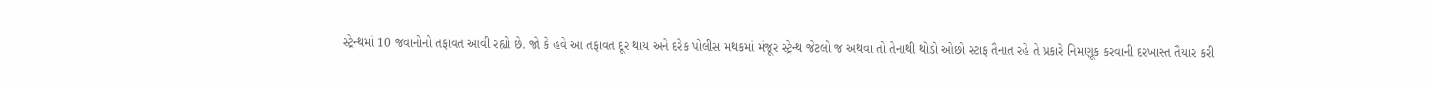સ્ટ્રેન્થમાં 10 જવાનોનો તફાવત આવી રહ્યો છે. જો કે હવે આ તફાવત દૂર થાય અને દરેક પોલીસ મથકમાં મંજૂર સ્ટ્રેન્થ જેટલો જ અથવા તો તેનાથી થોડો ઓછો સ્ટાફ તૈનાત રહે તે પ્રકારે નિમણૂક કરવાની દરખાસ્ત તૈયાર કરી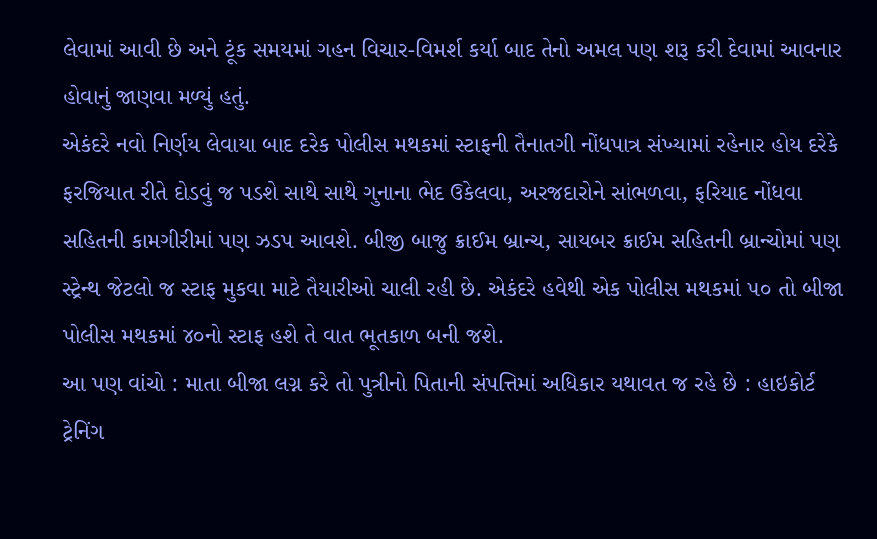લેવામાં આવી છે અને ટૂંક સમયમાં ગહન વિચાર-વિમર્શ કર્યા બાદ તેનો અમલ પણ શરૂ કરી દેવામાં આવનાર હોવાનું જાણવા મળ્યું હતું.
એકંદરે નવો નિર્ણય લેવાયા બાદ દરેક પોલીસ મથકમાં સ્ટાફની તૈનાતગી નોંધપાત્ર સંખ્યામાં રહેનાર હોય દરેકે ફરજિયાત રીતે દોડવું જ પડશે સાથે સાથે ગુનાના ભેદ ઉકેલવા, અરજદારોને સાંભળવા, ફરિયાદ નોંધવા સહિતની કામગીરીમાં પણ ઝડપ આવશે. બીજી બાજુ ક્રાઈમ બ્રાન્ચ, સાયબર ક્રાઈમ સહિતની બ્રાન્ચોમાં પણ સ્ટ્રેન્થ જેટલો જ સ્ટાફ મુકવા માટે તૈયારીઓ ચાલી રહી છે. એકંદરે હવેથી એક પોલીસ મથકમાં ૫૦ તો બીજા પોલીસ મથકમાં ૪૦નો સ્ટાફ હશે તે વાત ભૂતકાળ બની જશે.
આ પણ વાંચો : માતા બીજા લગ્ન કરે તો પુત્રીનો પિતાની સંપત્તિમાં અધિકાર યથાવત જ રહે છે : હાઇકોર્ટ
ટ્રેનિંગ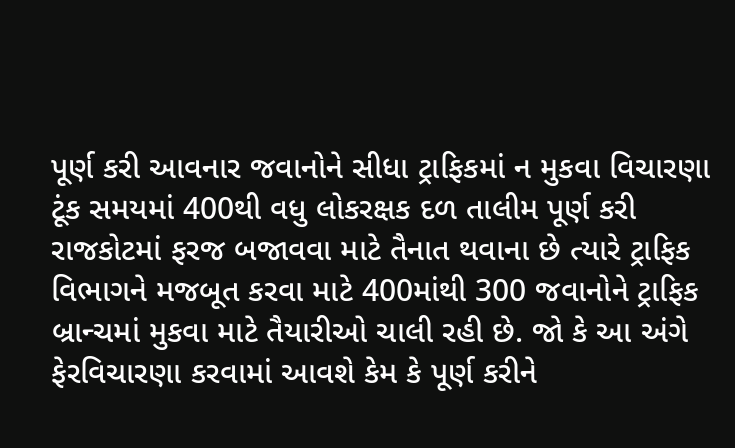પૂર્ણ કરી આવનાર જવાનોને સીધા ટ્રાફિકમાં ન મુકવા વિચારણા
ટૂંક સમયમાં 400થી વધુ લોકરક્ષક દળ તાલીમ પૂર્ણ કરી રાજકોટમાં ફરજ બજાવવા માટે તૈનાત થવાના છે ત્યારે ટ્રાફિક વિભાગને મજબૂત કરવા માટે 400માંથી 300 જવાનોને ટ્રાફિક બ્રાન્ચમાં મુકવા માટે તૈયારીઓ ચાલી રહી છે. જો કે આ અંગે ફેરવિચારણા કરવામાં આવશે કેમ કે પૂર્ણ કરીને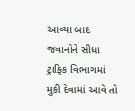આવ્યા બાદ જવાનોને સીધા ટ્રાફિક વિભાગમાં મુકી દેવામાં આવે તો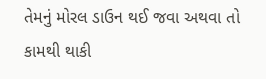તેમનું મોરલ ડાઉન થઈ જવા અથવા તો કામથી થાકી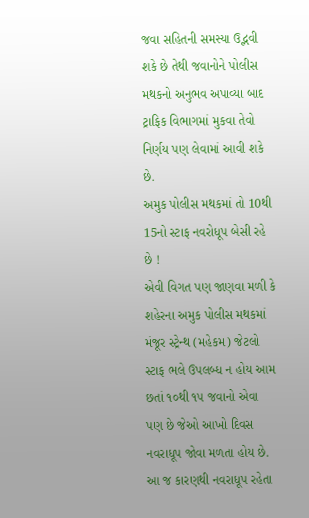જવા સહિતની સમસ્યા ઉદ્ભવી શકે છે તેથી જવાનોને પોલીસ મથકનો અનુભવ અપાવ્યા બાદ ટ્રાફિક વિભાગમાં મુકવા તેવો નિર્ણય પણ લેવામાં આવી શકે છે.
અમુક પોલીસ મથકમાં તો 10થી 15નો સ્ટાફ નવરોધૂપ બેસી રહે છે !
એવી વિગત પણ જાણવા મળી કે શહેરના અમુક પોલીસ મથકમાં મંજૂર સ્ટ્રેન્થ (મહેકમ) જેટલો સ્ટાફ ભલે ઉપલબ્ધ ન હોય આમ છતાં ૧૦થી ૧૫ જવાનો એવા પણ છે જેઓ આખો દિવસ નવરાધૂપ જોવા મળતા હોય છે. આ જ કારણથી નવરાધૂપ રહેતા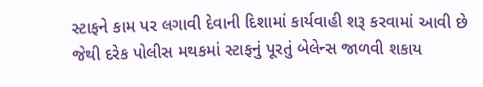સ્ટાફને કામ પર લગાવી દેવાની દિશામાં કાર્યવાહી શરૂ કરવામાં આવી છે જેથી દરેક પોલીસ મથકમાં સ્ટાફનું પૂરતું બેલેન્સ જાળવી શકાય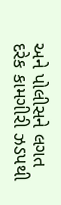અને પોલીસને લગત દરેક કામગીરી ઝડપથી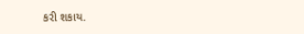કરી શકાય.